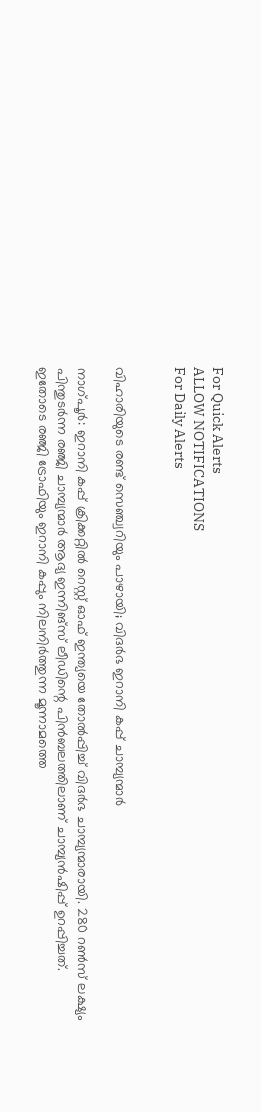For Quick Alerts
ALLOW NOTIFICATIONS
For Daily Alerts


വിഹാരിയുടെ രണ്ട് സെഞ്ച്വറിയും പാഴായി; വിദര്‍ഭ ഇറാനി കപ്പ് ചാമ്പ്യന്മാര്‍

നാഗ്പൂര്‍: ഇറാനി കപ്പ് ക്രിക്കറ്റില്‍ റെസ്റ്റ് ഓഫ് ഇന്ത്യയെ തോല്‍പ്പിച്ച് വിദര്‍ഭ ചാമ്പ്യന്മാരായി. 280 റണ്‍സ് ലക്ഷ്യം പിന്തുടര്‍ന്ന രഞ്ജി ചാമ്പ്യന്മാര്‍ ആദ്യ ഇന്നിങ്‌സ് ലീഡിന്റെ പിന്‍ബലത്തിലാണ് ചാമ്പ്യന്‍ഷിപ്പ് ഉറപ്പിച്ചത്. ഇതോടെ രഞ്ജി ട്രോഫിയും ഇറാനി കപ്പും നിലനിര്‍ത്തുന്ന മൂന്നാമത്തെ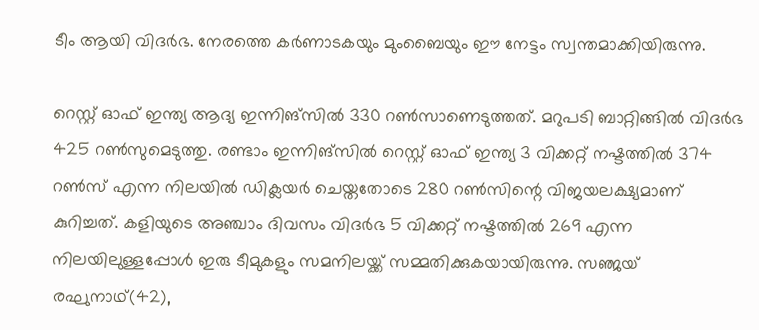ടീം ആയി വിദര്‍ഭ. നേരത്തെ കര്‍ണാടകയും മുംബൈയും ഈ നേട്ടം സ്വന്തമാക്കിയിരുന്നു.

റെസ്റ്റ് ഓഫ് ഇന്ത്യ ആദ്യ ഇന്നിങ്‌സില്‍ 330 റണ്‍സാണെടുത്തത്. മറുപടി ബാറ്റിങ്ങില്‍ വിദര്‍ഭ 425 റണ്‍സുമെടുത്തു. രണ്ടാം ഇന്നിങ്‌സില്‍ റെസ്റ്റ് ഓഫ് ഇന്ത്യ 3 വിക്കറ്റ് നഷ്ടത്തില്‍ 374 റണ്‍സ് എന്ന നിലയില്‍ ഡിക്ലയര്‍ ചെയ്തതോടെ 280 റണ്‍സിന്റെ വിജയലക്ഷ്യമാണ് കുറിച്ചത്. കളിയുടെ അഞ്ചാം ദിവസം വിദര്‍ഭ 5 വിക്കറ്റ് നഷ്ടത്തില്‍ 269 എന്ന നിലയിലുള്ളപ്പോള്‍ ഇരു ടീമുകളും സമനിലയ്ക്ക് സമ്മതിക്കുകയായിരുന്നു. സഞ്ജയ് രഘുനാഥ്(42),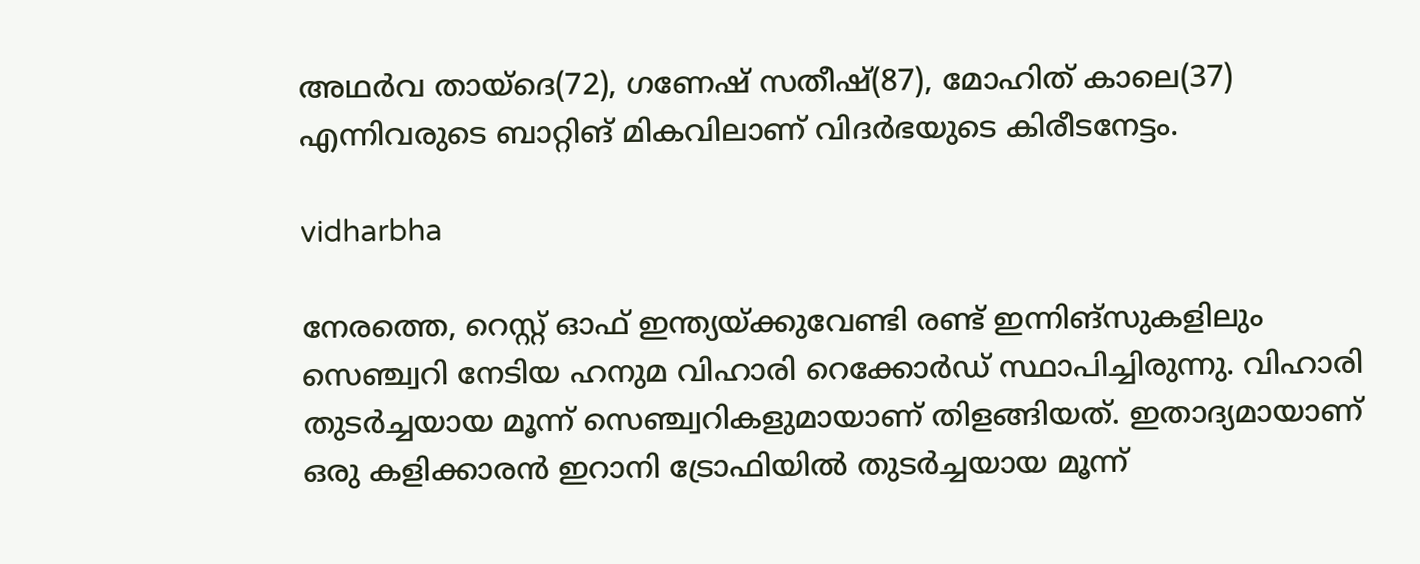അഥര്‍വ തായ്‌ദെ(72), ഗണേഷ് സതീഷ്(87), മോഹിത് കാലെ(37) എന്നിവരുടെ ബാറ്റിങ് മികവിലാണ് വിദര്‍ഭയുടെ കിരീടനേട്ടം.

vidharbha

നേരത്തെ, റെസ്റ്റ് ഓഫ് ഇന്ത്യയ്ക്കുവേണ്ടി രണ്ട് ഇന്നിങ്‌സുകളിലും സെഞ്ച്വറി നേടിയ ഹനുമ വിഹാരി റെക്കോര്‍ഡ് സ്ഥാപിച്ചിരുന്നു. വിഹാരി തുടര്‍ച്ചയായ മൂന്ന് സെഞ്ച്വറികളുമായാണ് തിളങ്ങിയത്. ഇതാദ്യമായാണ് ഒരു കളിക്കാരന്‍ ഇറാനി ട്രോഫിയില്‍ തുടര്‍ച്ചയായ മൂന്ന്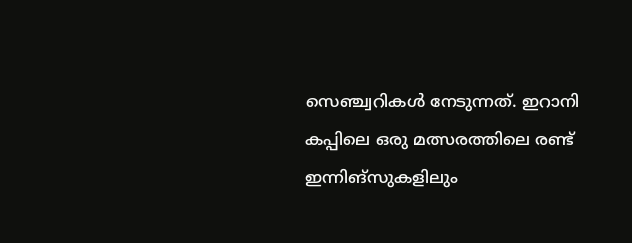സെഞ്ച്വറികള്‍ നേടുന്നത്. ഇറാനി കപ്പിലെ ഒരു മത്സരത്തിലെ രണ്ട് ഇന്നിങ്‌സുകളിലും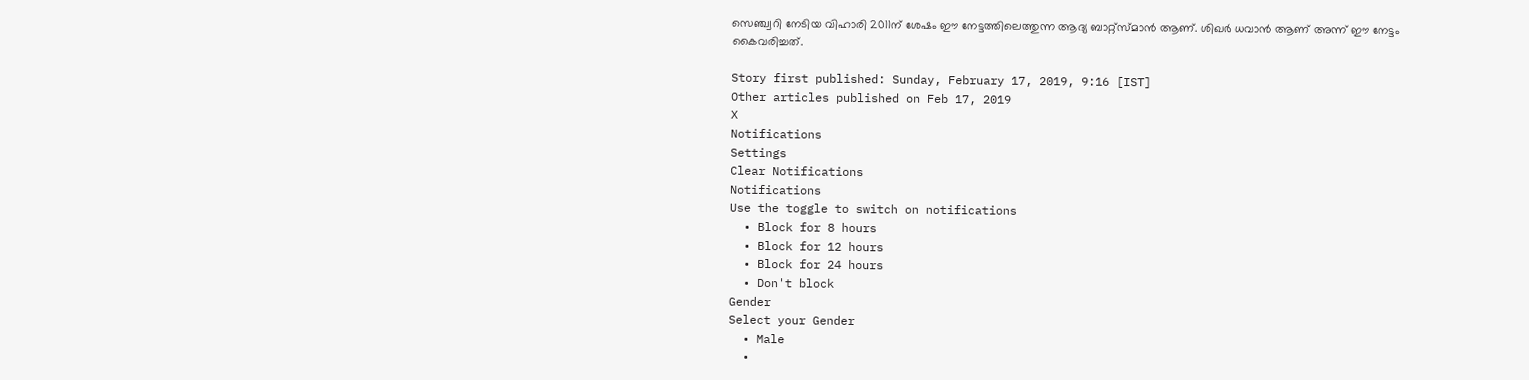സെഞ്ച്വറി നേടിയ വിഹാരി 2011ന് ശേഷം ഈ നേട്ടത്തിലെത്തുന്ന ആദ്യ ബാറ്റ്‌സ്മാന്‍ ആണ്. ശിഖര്‍ ധവാന്‍ ആണ് അന്ന് ഈ നേട്ടം കൈവരിച്ചത്.

Story first published: Sunday, February 17, 2019, 9:16 [IST]
Other articles published on Feb 17, 2019
X
Notifications
Settings
Clear Notifications
Notifications
Use the toggle to switch on notifications
  • Block for 8 hours
  • Block for 12 hours
  • Block for 24 hours
  • Don't block
Gender
Select your Gender
  • Male
  •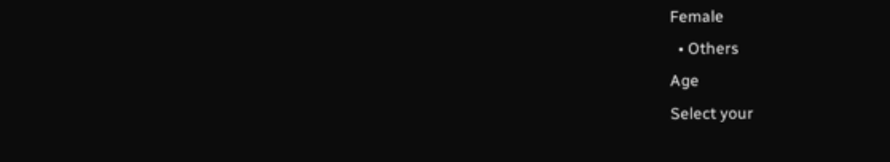Female
  • Others
Age
Select your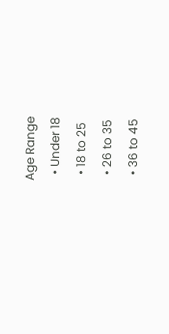Age Range
  • Under 18
  • 18 to 25
  • 26 to 35
  • 36 to 45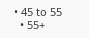• 45 to 55
  • 55+